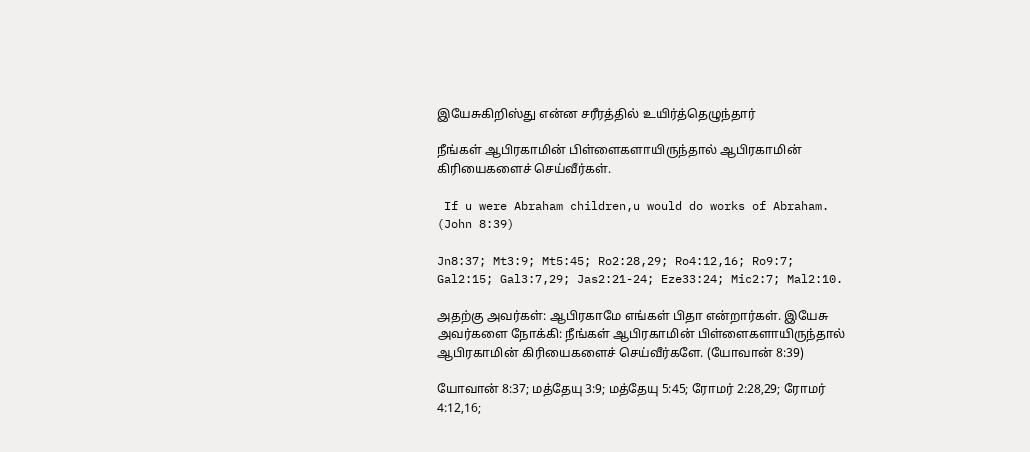இயேசுகிறிஸ்து என்ன சரீரத்தில் உயிர்த்தெழுந்தார்

நீங்கள் ஆபிரகாமின் பிள்ளைகளாயிருந்தால் ஆபிரகாமின் கிரியைகளைச் செய்வீர்கள்.

 If u were Abraham children,u would do works of Abraham. (John 8:39)

Jn8:37; Mt3:9; Mt5:45; Ro2:28,29; Ro4:12,16; Ro9:7; Gal2:15; Gal3:7,29; Jas2:21-24; Eze33:24; Mic2:7; Mal2:10.

அதற்கு அவர்கள்: ஆபிரகாமே எங்கள் பிதா என்றார்கள். இயேசு அவர்களை நோக்கி: நீங்கள் ஆபிரகாமின் பிள்ளைகளாயிருந்தால் ஆபிரகாமின் கிரியைகளைச் செய்வீர்களே. (யோவான் 8:39)

யோவான் 8:37; மத்தேயு 3:9; மத்தேயு 5:45; ரோமர் 2:28,29; ரோமர் 4:12,16;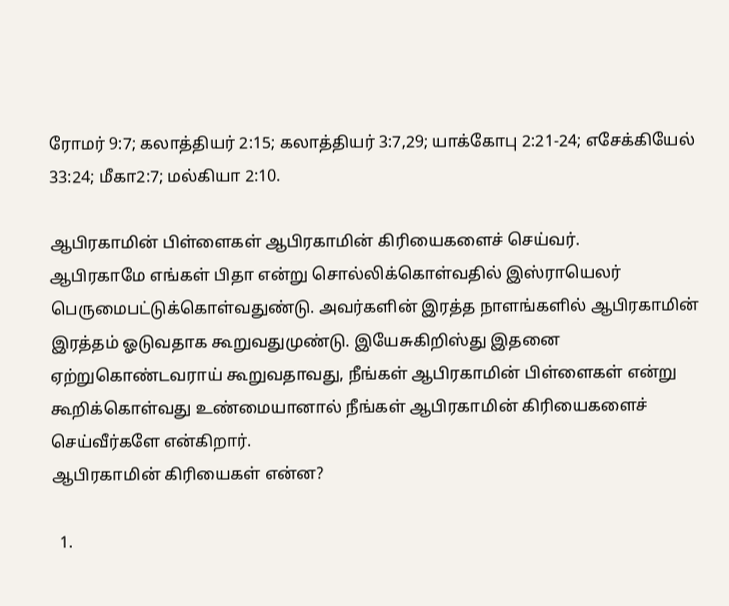ரோமர் 9:7; கலாத்தியர் 2:15; கலாத்தியர் 3:7,29; யாக்கோபு 2:21-24; எசேக்கியேல் 33:24; மீகா2:7; மல்கியா 2:10.

ஆபிரகாமின் பிள்ளைகள் ஆபிரகாமின் கிரியைகளைச் செய்வர்.
ஆபிரகாமே எங்கள் பிதா என்று சொல்லிக்கொள்வதில் இஸ்ராயெலர் பெருமைபட்டுக்கொள்வதுண்டு. அவர்களின் இரத்த நாளங்களில் ஆபிரகாமின் இரத்தம் ஓடுவதாக கூறுவதுமுண்டு. இயேசுகிறிஸ்து இதனை ஏற்றுகொண்டவராய் கூறுவதாவது, நீங்கள் ஆபிரகாமின் பிள்ளைகள் என்று கூறிக்கொள்வது உண்மையானால் நீங்கள் ஆபிரகாமின் கிரியைகளைச் செய்வீர்களே என்கிறார்.
ஆபிரகாமின் கிரியைகள் என்ன?

  1.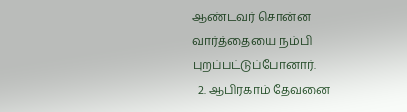ஆண்டவர் சொன்ன வார்த்தையை நம்பி புறப்பட்டுப்போனார்.
  2. ஆபிரகாம் தேவனை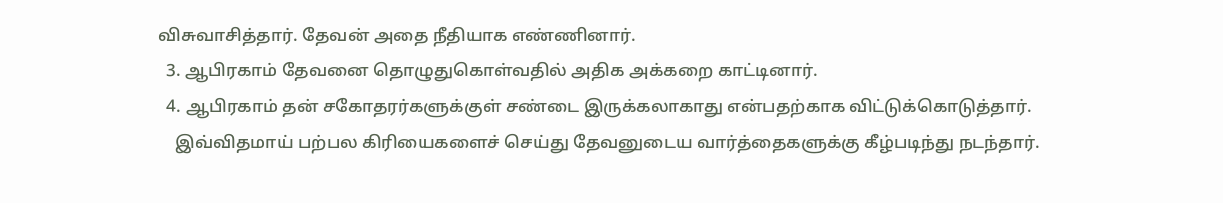விசுவாசித்தார். தேவன் அதை நீதியாக எண்ணினார்.
  3. ஆபிரகாம் தேவனை தொழுதுகொள்வதில் அதிக அக்கறை காட்டினார்.
  4. ஆபிரகாம் தன் சகோதரர்களுக்குள் சண்டை இருக்கலாகாது என்பதற்காக விட்டுக்கொடுத்தார்.
    இவ்விதமாய் பற்பல கிரியைகளைச் செய்து தேவனுடைய வார்த்தைகளுக்கு கீழ்படிந்து நடந்தார்.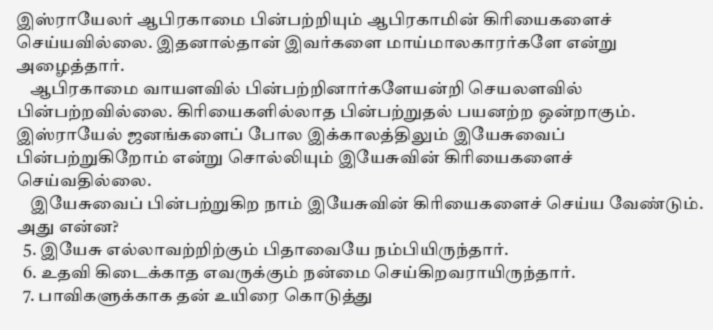இஸ்ராயேலர் ஆபிரகாமை பின்பற்றியும் ஆபிரகாமின் கிரியைகளைச் செய்யவில்லை. இதனால்தான் இவர்களை மாய்மாலகாரர்களே என்று அழைத்தார்.
    ஆபிரகாமை வாயளவில் பின்பற்றினார்களேயன்றி செயலளவில் பின்பற்றவில்லை. கிரியைகளில்லாத பின்பற்றுதல் பயனற்ற ஒன்றாகும். இஸ்ராயேல் ஜனங்களைப் போல இக்காலத்திலும் இயேசுவைப் பின்பற்றுகிறோம் என்று சொல்லியும் இயேசுவின் கிரியைகளைச் செய்வதில்லை.
    இயேசுவைப் பின்பற்றுகிற நாம் இயேசுவின் கிரியைகளைச் செய்ய வேண்டும். அது என்ன?
  5. இயேசு எல்லாவற்றிற்கும் பிதாவையே நம்பியிருந்தார்.
  6. உதவி கிடைக்காத எவருக்கும் நன்மை செய்கிறவராயிருந்தார்.
  7. பாவிகளுக்காக தன் உயிரை கொடுத்து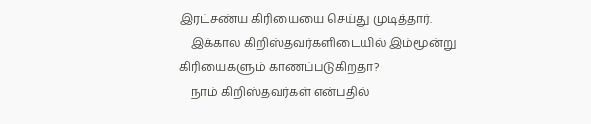இரட்சண்ய கிரியையை செய்து முடித்தார்.
    இக்கால கிறிஸ்தவர்களிடையில் இம்மூன்று கிரியைகளும் காணப்படுகிறதா?
    நாம் கிறிஸ்தவர்கள் என்பதில்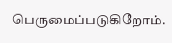பெருமைப்படுகிறோம்.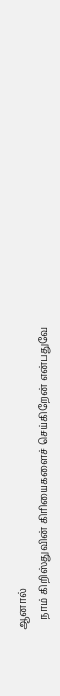ஆனால்
    நாம் கிறிஸ்துவின் கிரியைகளைச் செய்கிறேன் என்பதுவே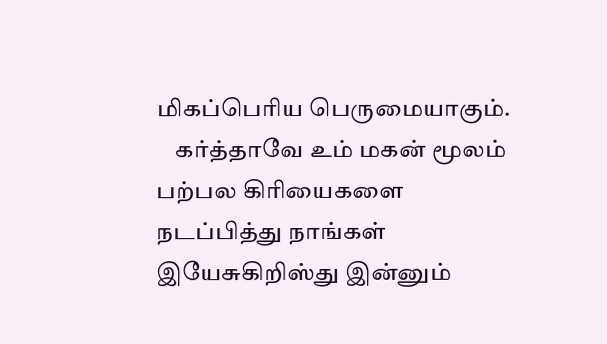மிகப்பெரிய பெருமையாகும்.
    கர்த்தாவே உம் மகன் மூலம் பற்பல கிரியைகளை நடப்பித்து நாங்கள் இயேசுகிறிஸ்து இன்னும்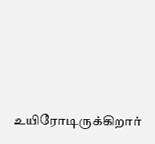உயிரோடிருக்கிறார்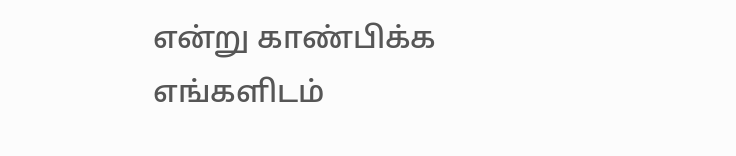என்று காண்பிக்க எங்களிடம்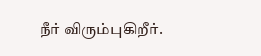நீர் விரும்புகிறீர்.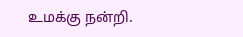உமக்கு நன்றி.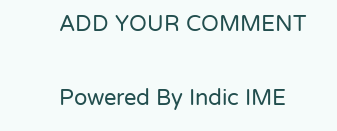ADD YOUR COMMENT

Powered By Indic IME